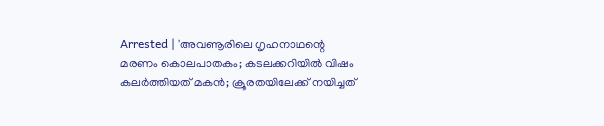Arrested | 'അവണൂരിലെ ഗൃഹനാഥന്റെ മരണം കൊലപാതകം; കടലക്കറിയില്‍ വിഷം കലര്‍ത്തിയത് മകന്‍; ക്രൂരതയിലേക്ക് നയിച്ചത്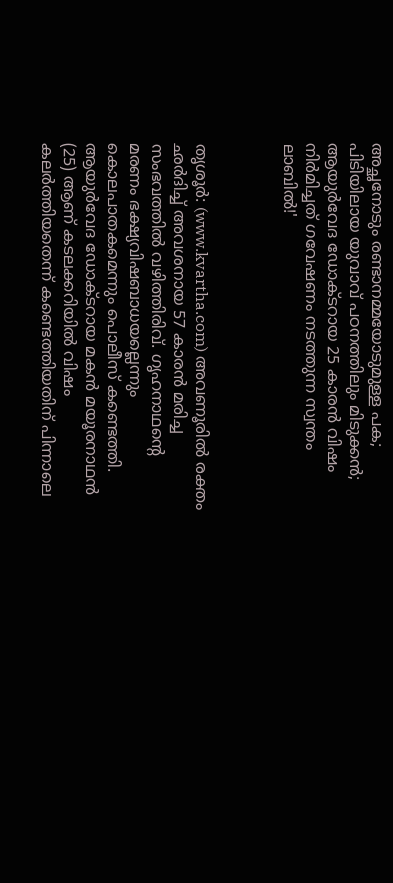അച്ഛനോടും രണ്ടാനമ്മയോടുമുള്ള പക; പിടിയിലായ യുവാവ് പഠനത്തിലും മിടുക്കന്‍; ആയുര്‍വേദ ഡോക്ടറായ 25 കാരന്‍ വിഷം നിര്‍മിച്ചത് ഗവേഷണം നടത്തുന്ന സ്വന്തം ലാബില്‍!'



തൃശൂര്‍: (www.kvartha.com) അവണൂരില്‍ രക്തം ഛര്‍ദിച്ച് അവശനായ 57 കാരന്‍ മരിച്ച സംഭവത്തില്‍ വഴിത്തിരിവ്. ഗൃഹനാഥന്റെ മരണം ഭക്ഷ്യവിഷബാധയല്ലെന്നും കൊലപാതകമെന്നും പൊലീസ് കണ്ടെത്തി. ആയുര്‍വേദ ഡോക്ടറായ മകന്‍ മയൂരനാഥന്‍ (25) ആണ് കടലക്കറിയില്‍ വിഷം കലര്‍ത്തിയതെന്ന് കണ്ടെത്തിയതിന് പിന്നാലെ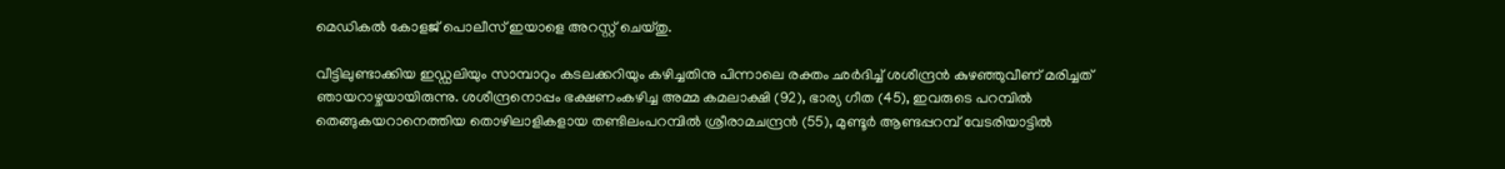മെഡികല്‍ കോളജ് പൊലീസ് ഇയാളെ അറസ്റ്റ് ചെയ്തു.

വീട്ടിലുണ്ടാക്കിയ ഇഡ്ഡലിയും സാമ്പാറും കടലക്കറിയും കഴിച്ചതിനു പിന്നാലെ രക്തം ഛര്‍ദിച്ച് ശശീന്ദ്രന്‍ കുഴഞ്ഞുവീണ് മരിച്ചത് ഞായറാഴ്ചയായിരുന്നു. ശശീന്ദ്രനൊപ്പം ഭക്ഷണംകഴിച്ച അമ്മ കമലാക്ഷി (92), ഭാര്യ ഗീത (45), ഇവരുടെ പറമ്പില്‍ തെങ്ങുകയറാനെത്തിയ തൊഴിലാളികളായ തണ്ടിലംപറമ്പില്‍ ശ്രീരാമചന്ദ്രന്‍ (55), മുണ്ടൂര്‍ ആണ്ടപ്പറമ്പ് വേടരിയാട്ടില്‍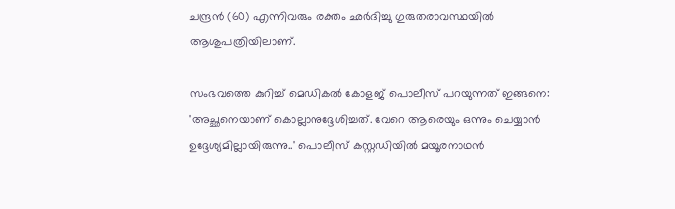ചന്ദ്രന്‍ (60) എന്നിവരും രക്തം ഛര്‍ദിച്ചു ഗുരുതരാവസ്ഥയില്‍ ആശുപത്രിയിലാണ്.

സംഭവത്തെ കുറിച്ച് മെഡികല്‍ കോളജ് പൊലീസ് പറയുന്നത് ഇങ്ങനെ: 'അച്ഛനെയാണ് കൊല്ലാനുദ്ദേശിച്ചത്. വേറെ ആരെയും ഒന്നും ചെയ്യാന്‍ ഉദ്ദേശ്യമില്ലായിരുന്നു..' പൊലീസ് കസ്റ്റഡിയില്‍ മയൂരനാഥന്‍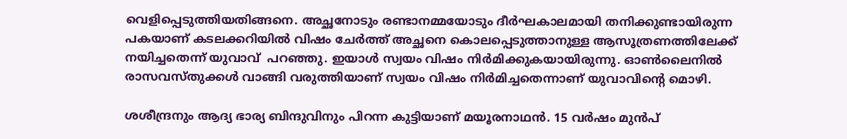വെളിപ്പെടുത്തിയതിങ്ങനെ. അച്ഛനോടും രണ്ടാനമ്മയോടും ദീര്‍ഘകാലമായി തനിക്കുണ്ടായിരുന്ന പകയാണ് കടലക്കറിയില്‍ വിഷം ചേര്‍ത്ത് അച്ഛനെ കൊലപ്പെടുത്താനുള്ള ആസൂത്രണത്തിലേക്ക് നയിച്ചതെന്ന് യുവാവ്  പറഞ്ഞു. ഇയാള്‍ സ്വയം വിഷം നിര്‍മിക്കുകയായിരുന്നു. ഓണ്‍ലൈനില്‍ രാസവസ്തുക്കള്‍ വാങ്ങി വരുത്തിയാണ് സ്വയം വിഷം നിര്‍മിച്ചതെന്നാണ് യുവാവിന്റെ മൊഴി.

ശശീന്ദ്രനും ആദ്യ ഭാര്യ ബിന്ദുവിനും പിറന്ന കുട്ടിയാണ് മയൂരനാഥന്‍. 15 വര്‍ഷം മുന്‍പ്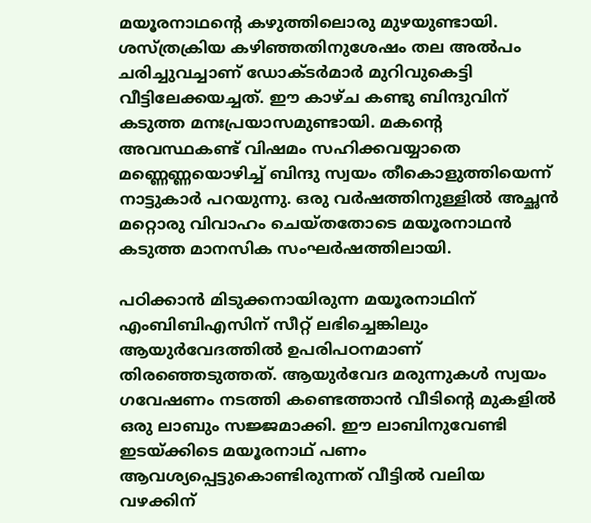മയൂരനാഥന്റെ കഴുത്തിലൊരു മുഴയുണ്ടായി. ശസ്ത്രക്രിയ കഴിഞ്ഞതിനുശേഷം തല അല്‍പം ചരിച്ചുവച്ചാണ് ഡോക്ടര്‍മാര്‍ മുറിവുകെട്ടി വീട്ടിലേക്കയച്ചത്. ഈ കാഴ്ച കണ്ടു ബിന്ദുവിന് കടുത്ത മനഃപ്രയാസമുണ്ടായി. മകന്റെ അവസ്ഥകണ്ട് വിഷമം സഹിക്കവയ്യാതെ മണ്ണെണ്ണയൊഴിച്ച് ബിന്ദു സ്വയം തീകൊളുത്തിയെന്ന് നാട്ടുകാര്‍ പറയുന്നു. ഒരു വര്‍ഷത്തിനുള്ളില്‍ അച്ഛന്‍ മറ്റൊരു വിവാഹം ചെയ്തതോടെ മയൂരനാഥന്‍ കടുത്ത മാനസിക സംഘര്‍ഷത്തിലായി.

പഠിക്കാന്‍ മിടുക്കനായിരുന്ന മയൂരനാഥിന് എംബിബിഎസിന് സീറ്റ് ലഭിച്ചെങ്കിലും ആയുര്‍വേദത്തില്‍ ഉപരിപഠനമാണ് തിരഞ്ഞെടുത്തത്. ആയുര്‍വേദ മരുന്നുകള്‍ സ്വയം ഗവേഷണം നടത്തി കണ്ടെത്താന്‍ വീടിന്റെ മുകളില്‍ ഒരു ലാബും സജ്ജമാക്കി. ഈ ലാബിനുവേണ്ടി ഇടയ്ക്കിടെ മയൂരനാഥ് പണം ആവശ്യപ്പെട്ടുകൊണ്ടിരുന്നത് വീട്ടില്‍ വലിയ വഴക്കിന്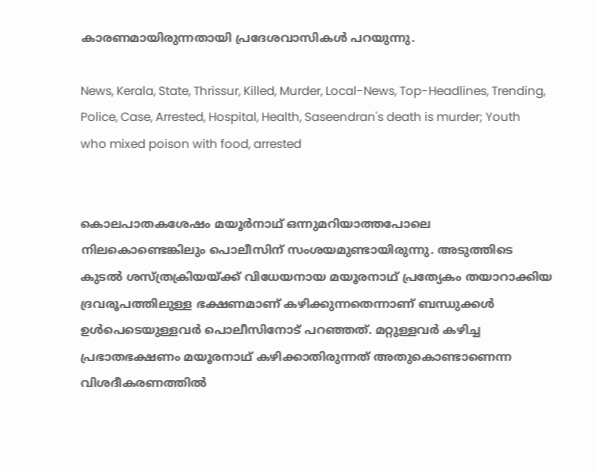കാരണമായിരുന്നതായി പ്രദേശവാസികള്‍ പറയുന്നു.

News, Kerala, State, Thrissur, Killed, Murder, Local-News, Top-Headlines, Trending, Police, Case, Arrested, Hospital, Health, Saseendran's death is murder; Youth who mixed poison with food, arrested


കൊലപാതകശേഷം മയൂര്‍നാഥ് ഒന്നുമറിയാത്തപോലെ നിലകൊണ്ടെങ്കിലും പൊലീസിന് സംശയമുണ്ടായിരുന്നു. അടുത്തിടെ കുടല്‍ ശസ്ത്രക്രിയയ്ക്ക് വിധേയനായ മയൂരനാഥ് പ്രത്യേകം തയാറാക്കിയ ദ്രവരൂപത്തിലുള്ള ഭക്ഷണമാണ് കഴിക്കുന്നതെന്നാണ് ബന്ധുക്കള്‍ ഉള്‍പെടെയുള്ളവര്‍ പൊലീസിനോട് പറഞ്ഞത്. മറ്റുള്ളവര്‍ കഴിച്ച പ്രഭാതഭക്ഷണം മയൂരനാഥ് കഴിക്കാതിരുന്നത് അതുകൊണ്ടാണെന്ന വിശദീകരണത്തില്‍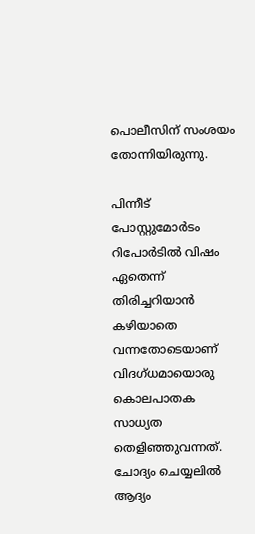പൊലീസിന് സംശയം തോന്നിയിരുന്നു.

പിന്നീട് പോസ്റ്റുമോര്‍ടം റിപോര്‍ടില്‍ വിഷം ഏതെന്ന് തിരിച്ചറിയാന്‍ കഴിയാതെ വന്നതോടെയാണ് വിദഗ്ധമായൊരു കൊലപാതക സാധ്യത തെളിഞ്ഞുവന്നത്. ചോദ്യം ചെയ്യലില്‍ ആദ്യം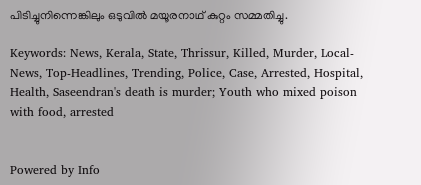പിടിച്ചുനിന്നെങ്കിലും ഒടുവില്‍ മയൂരനാഥ് കുറ്റം സമ്മതിച്ചു.

Keywords: News, Kerala, State, Thrissur, Killed, Murder, Local-News, Top-Headlines, Trending, Police, Case, Arrested, Hospital, Health, Saseendran's death is murder; Youth who mixed poison with food, arrested


Powered by Info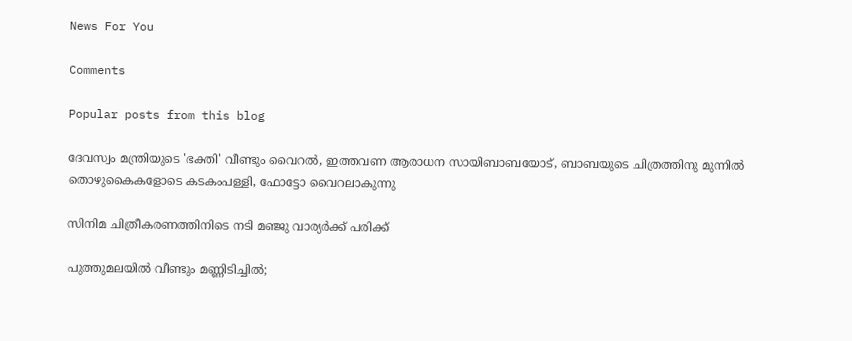News For You

Comments

Popular posts from this blog

ദേവസ്വം മന്ത്രിയുടെ 'ഭക്തി' വീണ്ടും വൈറല്‍, ഇത്തവണ ആരാധന സായിബാബയോട്, ബാബയുടെ ചിത്രത്തിനു മുന്നില്‍ തൊഴുകൈകളോടെ കടകംപള്ളി, ഫോട്ടോ വൈറലാകുന്നു

സിനിമ ചിത്രീകരണത്തിനിടെ നടി മഞ്ജു വാര്യര്‍ക്ക് പരിക്ക്

പുത്തുമലയില്‍ വീണ്ടും മണ്ണിടിച്ചില്‍;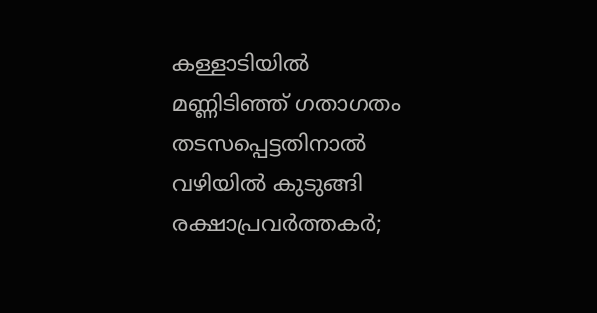കള്ളാടിയില്‍ മണ്ണിടിഞ്ഞ് ഗതാഗതം തടസപ്പെട്ടതിനാല്‍ വഴിയില്‍ കുടുങ്ങി രക്ഷാപ്രവര്‍ത്തകര്‍;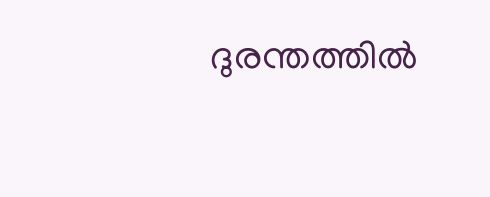ദുരന്തത്തില്‍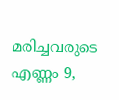മരിച്ചവരുടെ എണ്ണം 9,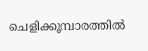ചെളിക്കൂമ്പാരത്തില്‍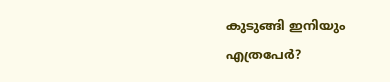കുടുങ്ങി ഇനിയും എത്രപേര്‍?